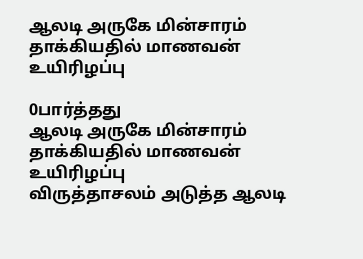ஆலடி அருகே மின்சாரம் தாக்கியதில் மாணவன் உயிரிழப்பு

0பார்த்தது
ஆலடி அருகே மின்சாரம் தாக்கியதில் மாணவன் உயிரிழப்பு
விருத்தாசலம் அடுத்த ஆலடி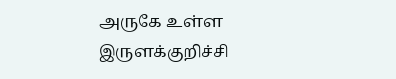அருகே உள்ள இருளக்குறிச்சி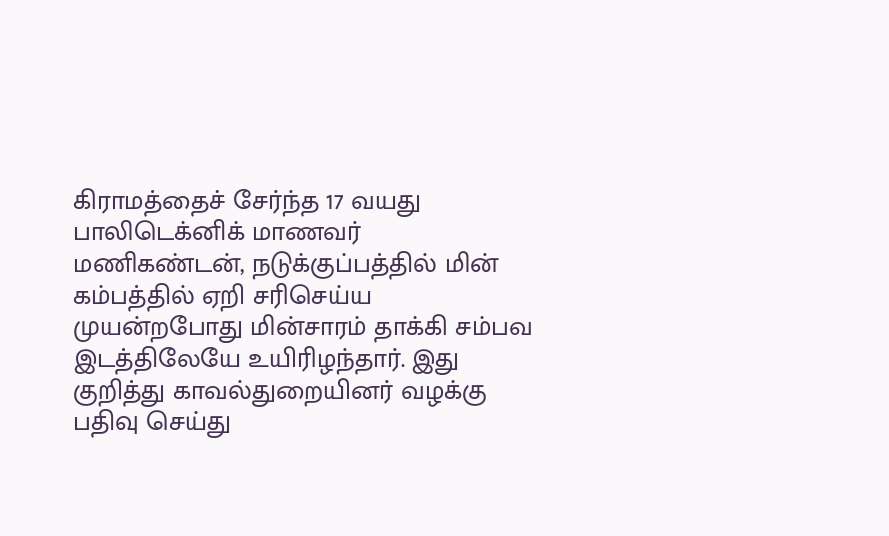கிராமத்தைச் சேர்ந்த 17 வயது பாலிடெக்னிக் மாணவர் மணிகண்டன், நடுக்குப்பத்தில் மின் கம்பத்தில் ஏறி சரிசெய்ய முயன்றபோது மின்சாரம் தாக்கி சம்பவ இடத்திலேயே உயிரிழந்தார். இது குறித்து காவல்துறையினர் வழக்கு பதிவு செய்து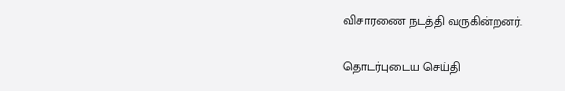விசாரணை நடத்தி வருகின்றனர்.

தொடர்புடைய செய்தி